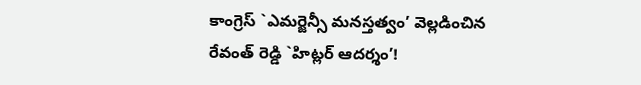కాంగ్రెస్ `ఎమర్జెన్సీ మనస్తత్వం’ వెల్లడించిన రేవంత్ రెడ్డి `హిట్లర్ ఆదర్శం’!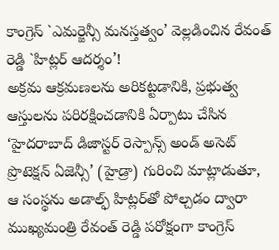కాంగ్రెస్ `ఎమర్జెన్సీ మనస్తత్వం’ వెల్లడించిన రేవంత్ రెడ్డి `హిట్లర్ ఆదర్శం’!
అక్రమ ఆక్రమణలను అరికట్టడానికి, ప్రభుత్వ ఆస్తులను పరిరక్షించడానికి ఏర్పాటు చేసిన ‘హైదరాబాద్ డిజాస్టర్ రెస్పాన్స్ అండ్ అసెట్ ప్రొటెక్షన్ ఏజెన్సీ’ (హైడ్రా) గురించి మాట్లాడుతూ, ఆ సంస్థను అడాల్ఫ్ హిట్లర్‌తో పోల్చడం ద్వారా ముఖ్యమంత్రి రేవంత్ రెడ్డి పరోక్షంగా కాంగ్రెస్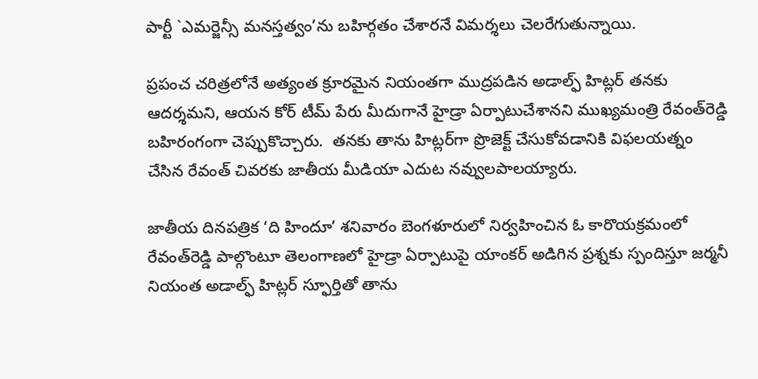పార్టీ `ఎమర్జెన్సీ మనస్తత్వం’ను బహిర్గతం చేశారనే విమర్శలు చెలరేగుతున్నాయి.

ప్రపంచ చరిత్రలోనే అత్యంత క్రూరమైన నియంతగా ముద్రపడిన అడాల్ఫ్‌ హిట్లర్‌ తనకు ఆదర్శమని, ఆయన కోర్‌ టీమ్‌ పేరు మీదుగానే హైడ్రా ఏర్పాటుచేశానని ముఖ్యమంత్రి రేవంత్‌రెడ్డి బహిరంగంగా చెప్పుకొచ్చారు.  తనకు తాను హిట్లర్‌గా ప్రొజెక్ట్‌ చేసుకోవడానికి విఫలయత్నం చేసిన రేవంత్‌ చివరకు జాతీయ మీడియా ఎదుట నవ్వులపాలయ్యారు.

జాతీయ దినపత్రిక ‘ది హిందూ’ శనివారం బెంగళూరులో నిర్వహించిన ఓ కారొయక్రమంలో రేవంత్‌రెడ్డి పాల్గొంటూ తెలంగాణలో హైడ్రా ఏర్పాటుపై యాంకర్‌ అడిగిన ప్రశ్నకు స్పందిస్తూ జర్మనీ నియంత అడాల్ఫ్‌ హిట్లర్‌ స్ఫూర్తితో తాను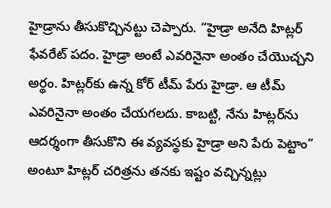హైడ్రాను తీసుకొచ్చినట్టు చెప్పారు. “హైడ్రా అనేది హిట్లర్‌ ఫేవరేట్‌ పదం. హైడ్రా అంటే ఎవరినైనా అంతం చేయొచ్చని అర్థం. హిట్లర్‌కు ఉన్న కోర్‌ టీమ్‌ పేరు హైడ్రా. ఆ టీమ్‌ ఎవరినైనా అంతం చేయగలదు. కాబట్టి, నేను హిట్లర్‌ను ఆదర్శంగా తీసుకొని ఈ వ్యవస్థకు హైడ్రా అని పేరు పెట్టాం” అంటూ హిట్లర్ చరిత్రను తనకు ఇష్టం వచ్చిన్నట్లు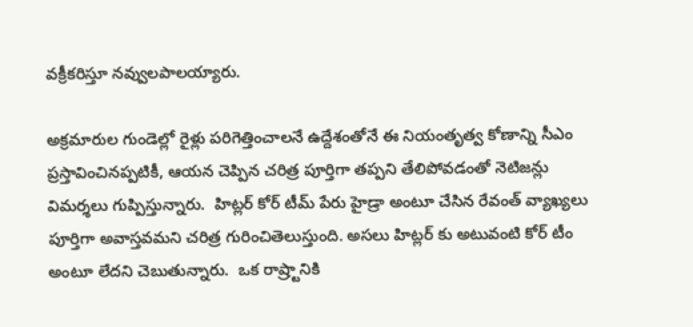వక్రీకరిస్తూ నవ్వులపాలయ్యారు.

అక్రమారుల గుండెల్లో రైళ్లు పరిగెత్తించాలనే ఉద్దేశంతోనే ఈ నియంతృత్వ కోణాన్ని సీఎం ప్రస్తావించినప్పటికీ, ఆయన చెప్పిన చరిత్ర పూర్తిగా తప్పని తేలిపోవడంతో నెటిజన్లు విమర్శలు గుప్పిస్తున్నారు.  హిట్లర్‌ కోర్‌ టీమ్‌ పేరు హైడ్రా అంటూ చేసిన రేవంత్‌ వ్యాఖ్యలు పూర్తిగా అవాస్తవమని చరిత్ర గురించితెలుస్తుంది. అసలు హిట్లర్ కు అటువంటి కోర్ టీం అంటూ లేదని చెబుతున్నారు.  ఒక రాష్ర్టానికి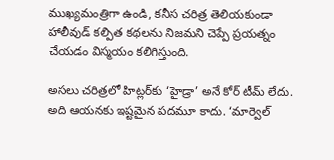ముఖ్యమంత్రిగా ఉండి, కనీస చరిత్ర తెలియకుండా హాలీవుడ్‌ కల్పిత కథలను నిజమని చెప్పే ప్రయత్నం చేయడం విస్మయం కలిగిస్తుంది.

అసలు చరిత్రలో హిట్లర్‌కు ‘హైడ్రా’ అనే కోర్‌ టీమ్‌ లేదు. అది ఆయనకు ఇష్టమైన పదమూ కాదు. ‘మార్వెల్‌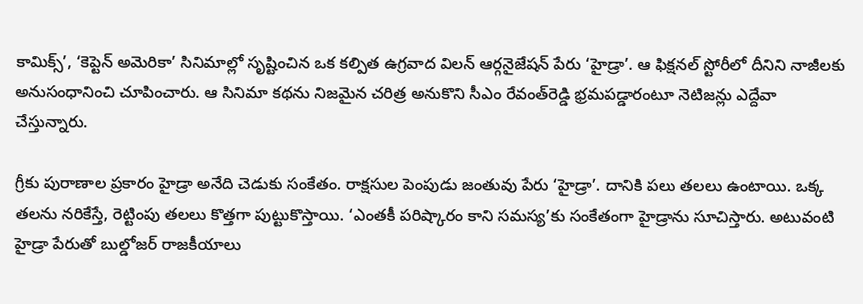కామిక్స్‌’, ‘కెప్టెన్‌ అమెరికా’ సినిమాల్లో సృష్టించిన ఒక కల్పిత ఉగ్రవాద విలన్‌ ఆర్గనైజేషన్‌ పేరు ‘హైడ్రా’. ఆ ఫిక్షనల్‌ స్టోరీలో దీనిని నాజీలకు అనుసంధానించి చూపించారు. ఆ సినిమా కథను నిజమైన చరిత్ర అనుకొని సీఎం రేవంత్‌రెడ్డి భ్రమపడ్డారంటూ నెటిజన్లు ఎద్దేవా చేస్తున్నారు.

గ్రీకు పురాణాల ప్రకారం హైడ్రా అనేది చెడుకు సంకేతం. రాక్షసుల పెంపుడు జంతువు పేరు ‘హైడ్రా’. దానికి పలు తలలు ఉంటాయి. ఒక్క తలను నరికేస్తే, రెట్టింపు తలలు కొత్తగా పుట్టుకొస్తాయి. ‘ఎంతకీ పరిష్కారం కాని సమస్య’కు సంకేతంగా హైడ్రాను సూచిస్తారు. అటువంటి హైడ్రా పేరుతో బుల్డోజర్‌ రాజకీయాలు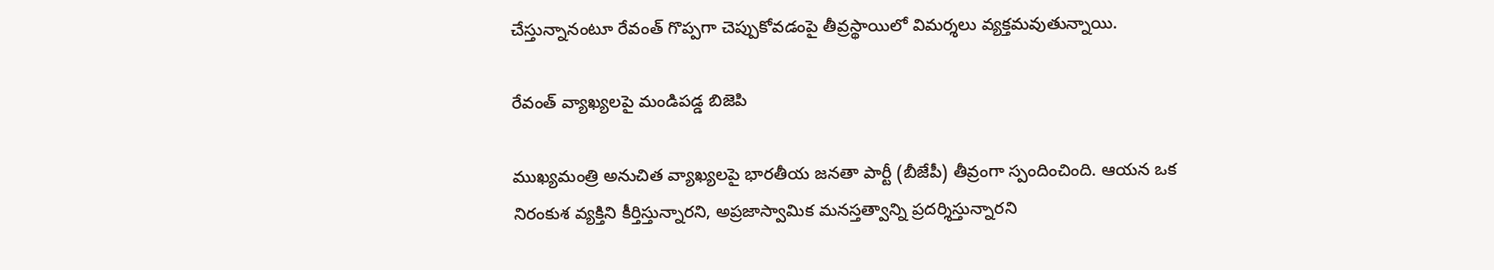చేస్తున్నానంటూ రేవంత్‌ గొప్పగా చెప్పుకోవడంపై తీవ్రస్థాయిలో విమర్శలు వ్యక్తమవుతున్నాయి.

రేవంత్ వ్యాఖ్యలపై మండిపడ్డ బిజెపి

ముఖ్యమంత్రి అనుచిత వ్యాఖ్యలపై భారతీయ జనతా పార్టీ (బీజేపీ) తీవ్రంగా స్పందించింది. ఆయన ఒక నిరంకుశ వ్యక్తిని కీర్తిస్తున్నారని, అప్రజాస్వామిక మనస్తత్వాన్ని ప్రదర్శిస్తున్నారని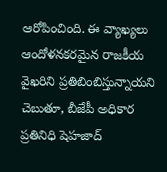ఆరోపించింది. ఈ వ్యాఖ్యలు ఆందోళనకరమైన రాజకీయ వైఖరిని ప్రతిబింబిస్తున్నాయని చెబుతూ, బీజేపీ అధికార ప్రతినిధి షెహజాద్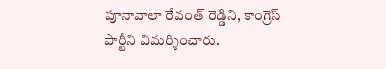పూనావాలా రేవంత్ రెడ్డిని, కాంగ్రెస్ పార్టీని విమర్శించారు.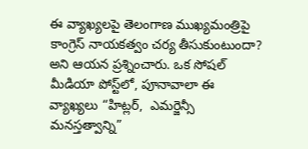ఈ వ్యాఖ్యలపై తెలంగాణ ముఖ్యమంత్రిపై కాంగ్రెస్ నాయకత్వం చర్య తీసుకుంటుందా? అని ఆయన ప్రశ్నించారు. ఒక సోషల్ మీడియా పోస్ట్‌లో, పూనావాలా ఈ వ్యాఖ్యలు “హిట్లర్,  ఎమర్జెన్సీ మనస్తత్వాన్ని”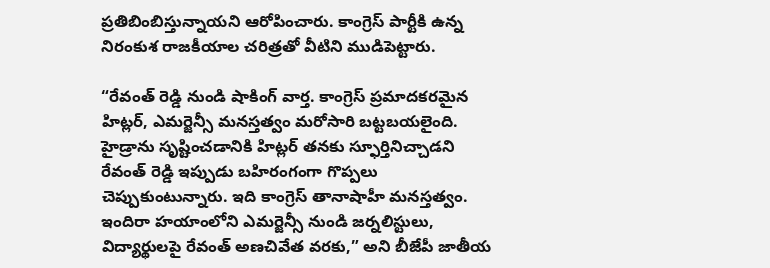ప్రతిబింబిస్తున్నాయని ఆరోపించారు. కాంగ్రెస్ పార్టీకి ఉన్న నిరంకుశ రాజకీయాల చరిత్రతో వీటిని ముడిపెట్టారు.

“రేవంత్ రెడ్డి నుండి షాకింగ్ వార్త. కాంగ్రెస్ ప్రమాదకరమైన హిట్లర్, ఎమర్జెన్సీ మనస్తత్వం మరోసారి బట్టబయలైంది. హైడ్రాను సృష్టించడానికి హిట్లర్ తనకు స్ఫూర్తినిచ్చాడని రేవంత్ రెడ్డి ఇప్పుడు బహిరంగంగా గొప్పలు చెప్పుకుంటున్నారు. ఇది కాంగ్రెస్ తానాషాహీ మనస్తత్వం. ఇందిరా హయాంలోని ఎమర్జెన్సీ నుండి జర్నలిస్టులు, విద్యార్థులపై రేవంత్ అణచివేత వరకు,” అని బీజేపీ జాతీయ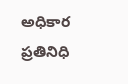అధికార ప్రతినిధి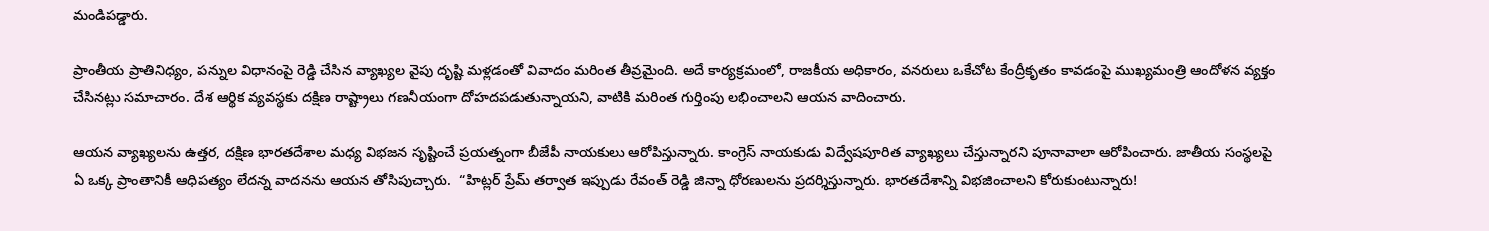మండిపడ్డారు.

ప్రాంతీయ ప్రాతినిధ్యం, పన్నుల విధానంపై రెడ్డి చేసిన వ్యాఖ్యల వైపు దృష్టి మళ్లడంతో వివాదం మరింత తీవ్రమైంది. అదే కార్యక్రమంలో, రాజకీయ అధికారం, వనరులు ఒకేచోట కేంద్రీకృతం కావడంపై ముఖ్యమంత్రి ఆందోళన వ్యక్తం చేసినట్లు సమాచారం. దేశ ఆర్థిక వ్యవస్థకు దక్షిణ రాష్ట్రాలు గణనీయంగా దోహదపడుతున్నాయని, వాటికి మరింత గుర్తింపు లభించాలని ఆయన వాదించారు.

ఆయన వ్యాఖ్యలను ఉత్తర, దక్షిణ భారతదేశాల మధ్య విభజన సృష్టించే ప్రయత్నంగా బీజేపీ నాయకులు ఆరోపిస్తున్నారు. కాంగ్రెస్ నాయకుడు విద్వేషపూరిత వ్యాఖ్యలు చేస్తున్నారని పూనావాలా ఆరోపించారు. జాతీయ సంస్థలపై ఏ ఒక్క ప్రాంతానికీ ఆధిపత్యం లేదన్న వాదనను ఆయన తోసిపుచ్చారు.  “హిట్లర్ ప్రేమ్ తర్వాత ఇప్పుడు రేవంత్ రెడ్డి జిన్నా ధోరణులను ప్రదర్శిస్తున్నారు. భారతదేశాన్ని విభజించాలని కోరుకుంటున్నారు!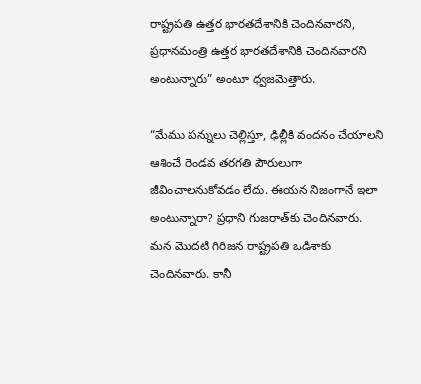రాష్ట్రపతి ఉత్తర భారతదేశానికి చెందినవారని, ప్రధానమంత్రి ఉత్తర భారతదేశానికి చెందినవారని అంటున్నారు” అంటూ ధ్వజమెత్తారు.

“మేము పన్నులు చెల్లిస్తూ, ఢిల్లీకి వందనం చేయాలని ఆశించే రెండవ తరగతి పౌరులుగా జీవించాలనుకోవడం లేదు. ఈయన నిజంగానే ఇలా అంటున్నారా? ప్రధాని గుజరాత్‌కు చెందినవారు. మన మొదటి గిరిజన రాష్ట్రపతి ఒడిశాకు చెందినవారు. కానీ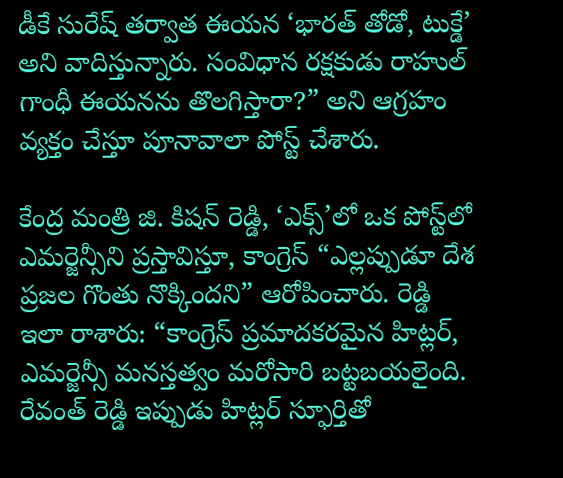డీకే సురేష్ తర్వాత ఈయన ‘భారత్ తోడో, టుక్డే’ అని వాదిస్తున్నారు. సంవిధాన రక్షకుడు రాహుల్ గాంధీ ఈయనను తొలగిస్తారా?” అని ఆగ్రహం వ్యక్తం చేస్తూ పూనావాలా పోస్ట్ చేశారు.

కేంద్ర మంత్రి జి. కిషన్ రెడ్డి, ‘ఎక్స్’లో ఒక పోస్ట్‌లో ఎమర్జెన్సీని ప్రస్తావిస్తూ, కాంగ్రెస్ “ఎల్లప్పుడూ దేశ ప్రజల గొంతు నొక్కిందని” ఆరోపించారు. రెడ్డి ఇలా రాశారు: “కాంగ్రెస్ ప్రమాదకరమైన హిట్లర్, ఎమర్జెన్సీ మనస్తత్వం మరోసారి బట్టబయలైంది. రేవంత్ రెడ్డి ఇప్పుడు హిట్లర్ స్ఫూర్తితో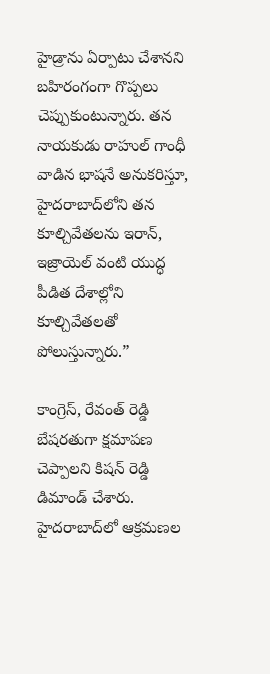హైడ్రాను ఏర్పాటు చేశానని బహిరంగంగా గొప్పలు చెప్పుకుంటున్నారు. తన నాయకుడు రాహుల్ గాంధీ వాడిన భాషనే అనుకరిస్తూ, హైదరాబాద్‌లోని తన కూల్చివేతలను ఇరాన్, ఇజ్రాయెల్ వంటి యుద్ధ పీడిత దేశాల్లోని కూల్చివేతలతో పోలుస్తున్నారు.”

కాంగ్రెస్, రేవంత్ రెడ్డి బేషరతుగా క్షమాపణ చెప్పాలని కిషన్ రెడ్డి డిమాండ్ చేశారు. హైదరాబాద్‌లో ఆక్రమణల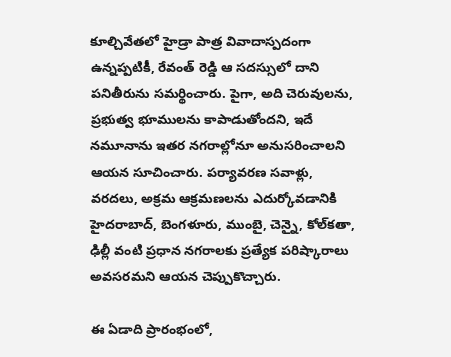కూల్చివేతలో హైడ్రా పాత్ర వివాదాస్పదంగా ఉన్నప్పటికీ, రేవంత్ రెడ్డి ఆ సదస్సులో దాని పనితీరును సమర్థించారు. పైగా, అది చెరువులను, ప్రభుత్వ భూములను కాపాడుతోందని, ఇదే నమూనాను ఇతర నగరాల్లోనూ అనుసరించాలని ఆయన సూచించారు. పర్యావరణ సవాళ్లు, వరదలు, అక్రమ ఆక్రమణలను ఎదుర్కోవడానికి హైదరాబాద్, బెంగళూరు, ముంబై, చెన్నై, కోల్‌కతా, ఢిల్లీ వంటి ప్రధాన నగరాలకు ప్రత్యేక పరిష్కారాలు అవసరమని ఆయన చెప్పుకొచ్చారు.

ఈ ఏడాది ప్రారంభంలో,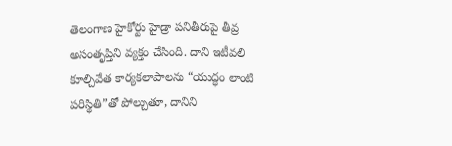తెలంగాణ హైకోర్టు హైడ్రా పనితీరుపై తీవ్ర అసంతృప్తిని వ్యక్తం చేసింది. దాని ఇటీవలి కూల్చివేత కార్యకలాపాలను “యుద్ధం లాంటి పరిస్థితి”తో పోల్చుతూ, దానిని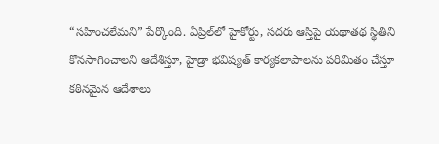“సహించలేమని” పేర్కొంది. ఏప్రిల్‌లో హైకోర్టు, సదరు ఆస్తిపై యథాతథ స్థితిని కొనసాగించాలని ఆదేశిస్తూ, హైడ్రా భవిష్యత్ కార్యకలాపాలను పరిమితం చేస్తూ కఠినమైన ఆదేశాలు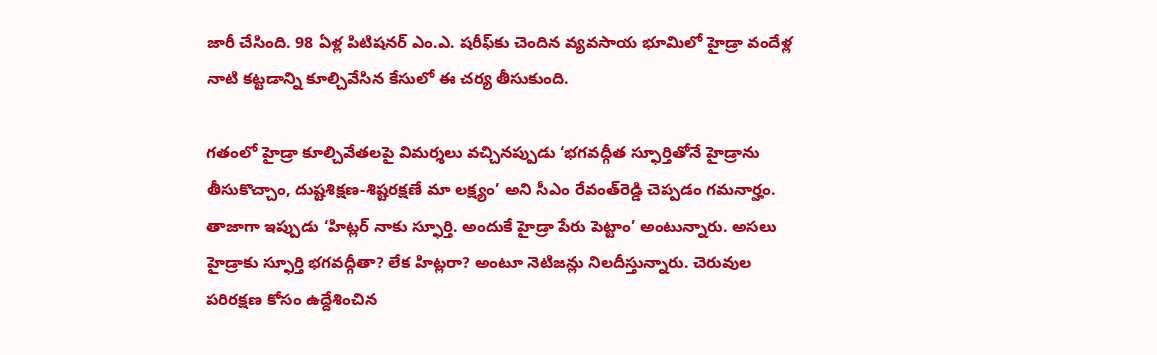జారీ చేసింది. 98 ఏళ్ల పిటిషనర్ ఎం.ఎ. షరీఫ్‌కు చెందిన వ్యవసాయ భూమిలో హైడ్రా వందేళ్ల నాటి కట్టడాన్ని కూల్చివేసిన కేసులో ఈ చర్య తీసుకుంది.

గతంలో హైడ్రా కూల్చివేతలపై విమర్శలు వచ్చినప్పుడు ‘భగవద్గీత స్ఫూర్తితోనే హైడ్రాను తీసుకొచ్చాం, దుష్టశిక్షణ-శిష్టరక్షణే మా లక్ష్యం’ అని సీఎం రేవంత్‌రెడ్డి చెప్పడం గమనార్హం. తాజాగా ఇప్పుడు ‘హిట్లర్‌ నాకు స్ఫూర్తి. అందుకే హైడ్రా పేరు పెట్టాం’ అంటున్నారు. అసలు హైడ్రాకు స్ఫూర్తి భగవద్గీతా? లేక హిట్లరా? అంటూ నెటిజన్లు నిలదీస్తున్నారు. చెరువుల పరిరక్షణ కోసం ఉద్దేశించిన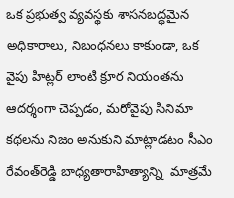ఒక ప్రభుత్వ వ్యవస్థకు శాసనబద్ధమైన అధికారాలు, నిబంధనలు కాకుండా, ఒక వైపు హిట్లర్‌ లాంటి క్రూర నియంతను ఆదర్శంగా చెప్పడం, మరోవైపు సినిమా కథలను నిజం అనుకుని మాట్లాడటం సీఎం రేవంత్‌రెడ్డి బాధ్యతారాహిత్యాన్ని  మాత్రమే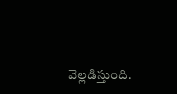వెల్లడిస్తుంది.